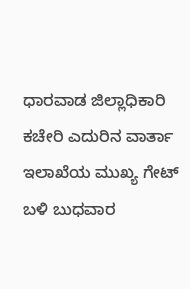ಧಾರವಾಡ ಜಿಲ್ಲಾಧಿಕಾರಿ ಕಚೇರಿ ಎದುರಿನ ವಾರ್ತಾ ಇಲಾಖೆಯ ಮುಖ್ಯ ಗೇಟ್ ಬಳಿ ಬುಧವಾರ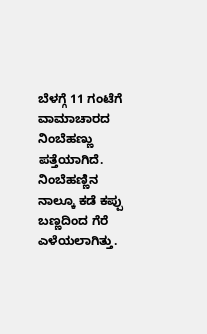ಬೆಳಗ್ಗೆ 11 ಗಂಟೆಗೆ ವಾಮಾಚಾರದ ನಿಂಬೆಹಣ್ಣು ಪತ್ತೆಯಾಗಿದೆ. ನಿಂಬೆಹಣ್ಣಿನ ನಾಲ್ಕೂ ಕಡೆ ಕಪ್ಪು ಬಣ್ಣದಿಂದ ಗೆರೆ ಎಳೆಯಲಾಗಿತ್ತು.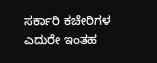ಸರ್ಕಾರಿ ಕಚೇರಿಗಳ ಎದುರೇ ಇಂತಹ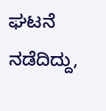ಘಟನೆ ನಡೆದಿದ್ದು,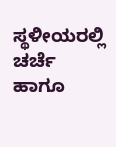ಸ್ಥಳೀಯರಲ್ಲಿ ಚರ್ಚೆ ಹಾಗೂ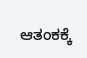ಆತಂಕಕ್ಕೆ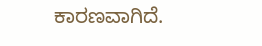ಕಾರಣವಾಗಿದೆ.